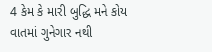4 કેમ કે મારી બુદ્ધિ મને કોય વાતમાં ગુનેગાર નથી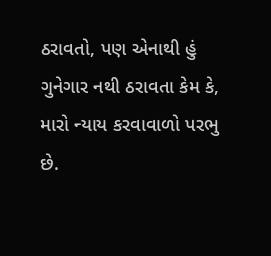ઠરાવતો, પણ એનાથી હું ગુનેગાર નથી ઠરાવતા કેમ કે, મારો ન્યાય કરવાવાળો પરભુ છે.